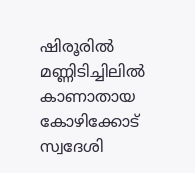ഷിരൂരിൽ മണ്ണിടിച്ചിലിൽ കാണാതായ കോഴിക്കോട് സ്വദേശി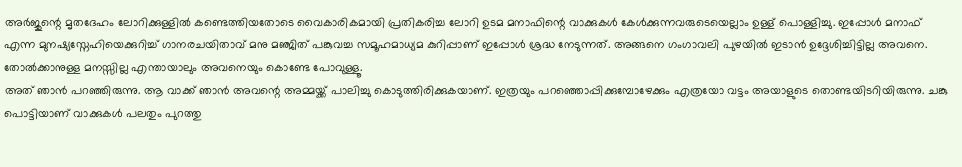അർജുന്റെ മൃതദേഹം ലോറിക്കുള്ളിൽ കണ്ടെത്തിയതോടെ വൈകാരികമായി പ്രതികരിച്ച ലോറി ഉടമ മനാഫിന്റെ വാക്കുകൾ കേൾക്കുന്നവരുടെയെല്ലാം ഉള്ള് പൊള്ളിച്ചു. ഇപ്പോൾ മനാഫ് എന്ന മുനഷ്യസ്നേഹിയെക്കുറിച്ച് ഗാനരചയിതാവ് മനു മഞ്ജിത് പങ്കുവച്ച സമൂഹമാധ്യമ കുറിപ്പാണ് ഇപ്പോൾ ശ്രദ്ധ നേടുന്നത്. അങ്ങനെ ഗംഗാവലി പുഴയിൽ ഇടാൻ ഉദ്ദേശിച്ചിട്ടില്ല അവനെ. തോൽക്കാനുള്ള മനസ്സില്ല എന്തായാലും അവനെയും കൊണ്ടേ പോവുള്ളൂ.
അത് ഞാൻ പറഞ്ഞിരുന്നു. ആ വാക്ക് ഞാൻ അവന്റെ അമ്മയ്ക്ക് പാലിച്ചു കൊടുത്തിരിക്കുകയാണ്. ഇത്രയും പറഞ്ഞൊപ്പിക്കുമ്പോഴേക്കും എത്രയോ വട്ടം അയാളുടെ തൊണ്ടയിടറിയിരുന്നു. ചങ്കു പൊട്ടിയാണ് വാക്കുകൾ പലതും പുറത്തു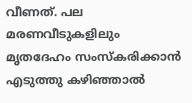വീണത്. പല മരണവീടുകളിലും മൃതദേഹം സംസ്കരിക്കാൻ എടുത്തു കഴിഞ്ഞാൽ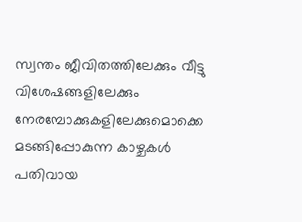സ്വന്തം ജീവിതത്തിലേക്കും വീട്ടു വിശേഷങ്ങളിലേക്കും നേരമ്പോക്കുകളിലേക്കുമൊക്കെ മടങ്ങിപ്പോകുന്ന കാഴ്ചകൾ പതിവായ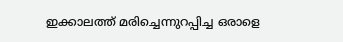ഇക്കാലത്ത് മരിച്ചെന്നുറപ്പിച്ച ഒരാളെ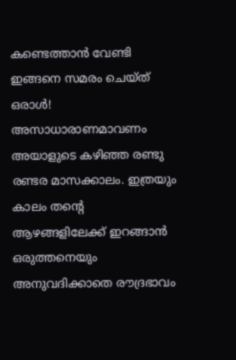കണ്ടെത്താൻ വേണ്ടി ഇങ്ങനെ സമരം ചെയ്ത് ഒരാൾ!
അസാധാരാണമാവണം അയാളുടെ കഴിഞ്ഞ രണ്ടു രണ്ടര മാസക്കാലം. ഇത്രയും കാലം തന്റെ ആഴങ്ങളിലേക്ക് ഇറങ്ങാൻ ഒരുത്തനെയും അനുവദിക്കാതെ രൗദ്രഭാവം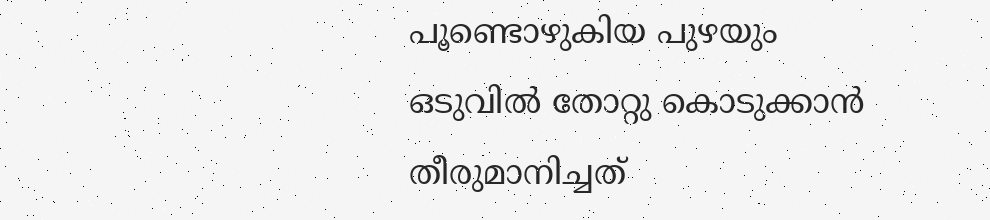പൂണ്ടൊഴുകിയ പുഴയും ഒടുവിൽ തോറ്റു കൊടുക്കാൻ തീരുമാനിച്ചത്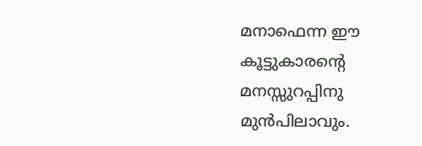മനാഫെന്ന ഈ കൂട്ടുകാരന്റെ മനസ്സുറപ്പിനു മുൻപിലാവും.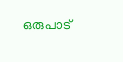ഒരുപാട്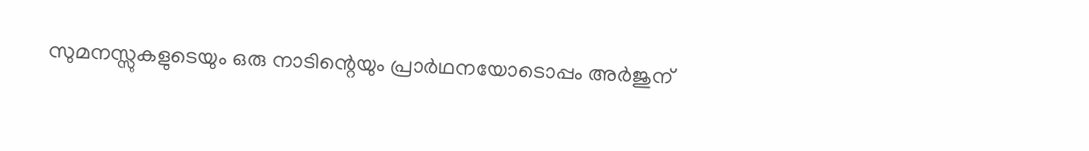സുമനസ്സുകളുടെയും ഒരു നാടിന്റെയും പ്രാർഥനയോടൊപ്പം അർജുന്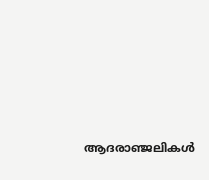ആദരാഞ്ജലികൾ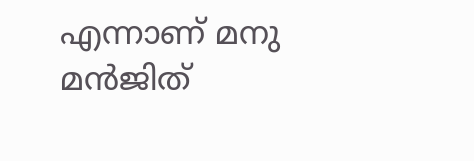എന്നാണ് മനു മൻജിത്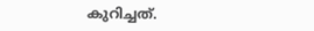കുറിച്ചത്.